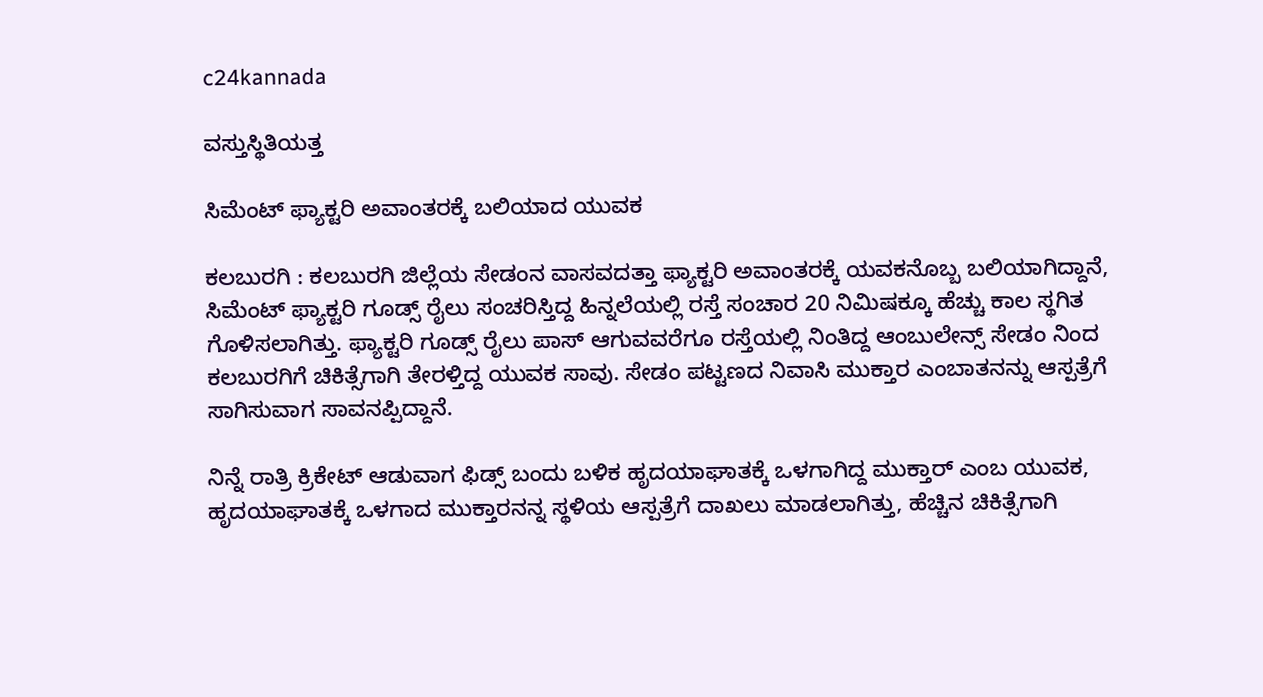c24kannada

ವಸ್ತುಸ್ಥಿತಿಯತ್ತ

ಸಿಮೆಂಟ್ ಫ್ಯಾಕ್ಟರಿ ಅವಾಂತರಕ್ಕೆ ಬಲಿಯಾದ ಯುವಕ

ಕಲಬುರಗಿ : ಕಲಬುರಗಿ ಜಿಲ್ಲೆಯ ಸೇಡಂನ‌ ವಾಸವದತ್ತಾ ಫ್ಯಾಕ್ಟರಿ ಅವಾಂತರಕ್ಕೆ ಯವಕನೊಬ್ಬ ಬಲಿಯಾಗಿದ್ದಾನೆ, ಸಿಮೆಂಟ್ ಫ್ಯಾಕ್ಟರಿ ಗೂಡ್ಸ್ ರೈಲು ಸಂಚರಿಸ್ತಿದ್ದ ಹಿನ್ನಲೆಯಲ್ಲಿ ರಸ್ತೆ ಸಂಚಾರ 20 ನಿಮಿಷಕ್ಕೂ ಹೆಚ್ಚು ಕಾಲ ಸ್ಥಗಿತ ಗೊಳಿಸಲಾಗಿತ್ತು. ಫ್ಯಾಕ್ಟರಿ ಗೂಡ್ಸ್ ರೈಲು ಪಾಸ್ ಆಗುವವರೆಗೂ ರಸ್ತೆಯಲ್ಲಿ ನಿಂತಿದ್ದ ‌ಆಂಬುಲೇನ್ಸ್ ಸೇಡಂ ನಿಂದ‌ ಕಲಬುರಗಿಗೆ ಚಿಕಿತ್ಸೆಗಾಗಿ ತೇರಳ್ತಿದ್ದ ಯುವಕ ಸಾವು‌. ಸೇಡಂ ಪಟ್ಟಣದ ನಿವಾಸಿ ಮುಕ್ತಾರ ಎಂಬಾತನನ್ನು ಆಸ್ಪತ್ರೆಗೆ ಸಾಗಿಸುವಾಗ ಸಾವನಪ್ಪಿದ್ದಾನೆ.

ನಿನ್ನೆ ರಾತ್ರಿ ಕ್ರಿಕೇಟ್ ಆಡುವಾಗ ಫಿಡ್ಸ್ ಬಂದು ಬಳಿಕ ಹೃದಯಾಘಾತಕ್ಕೆ ಒಳಗಾಗಿದ್ದ ಮುಕ್ತಾರ್ ಎಂಬ ಯುವಕ, ಹೃದಯಾಘಾತಕ್ಕೆ‌ ಒಳಗಾದ ಮುಕ್ತಾರನನ್ನ ಸ್ಥಳಿಯ ಆಸ್ಪತ್ರೆಗೆ ದಾಖಲು ಮಾಡಲಾಗಿತ್ತು, ಹೆಚ್ಚಿನ ಚಿಕಿತ್ಸೆಗಾಗಿ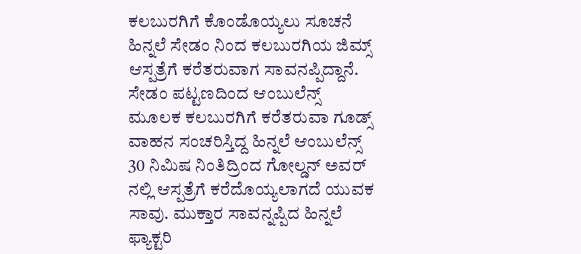ಕಲಬುರಗಿಗೆ ಕೊಂಡೊಯ್ಯಲು ಸೂಚನೆ ಹಿನ್ನಲೆ ಸೇಡಂ ನಿಂದ ಕಲಬುರಗಿಯ ಜಿಮ್ಸ್ ಆಸ್ಪತ್ರೆಗೆ ಕರೆತರುವಾಗ ಸಾವನಪ್ಪಿದ್ದಾನೆ.  ಸೇಡಂ ಪಟ್ಟಣದಿಂದ ಆಂಬುಲೆನ್ಸ್ ಮೂಲಕ ಕಲಬುರಗಿಗೆ ಕರೆತರುವಾ ಗೂಡ್ಸ್ ವಾಹನ ಸಂಚರಿಸ್ತಿದ್ದ ಹಿನ್ನಲೆ ಆಂಬುಲೆನ್ಸ್ 30 ನಿಮಿಷ ನಿಂತಿದ್ರಿಂದ ಗೋಲ್ಡನ್ ಅವರ್ ನಲ್ಲಿ ಆಸ್ಪತ್ರೆಗೆ ಕರೆದೊಯ್ಯಲಾಗದೆ ಯುವಕ ಸಾವು. ಮುಕ್ತಾರ ಸಾವನ್ನಪ್ಪಿದ ಹಿನ್ನಲೆ ಫ್ಯಾಕ್ಟರಿ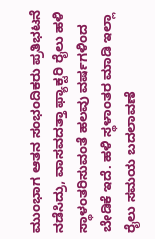ಮುಂಭಾಗ ಆತನ ಸಂಭಂದಿಕರು ಪ್ರತಿಭಟನೆ ನಡೆಸಿದ್ರು, ವಾಸವದತ್ತಾ ಫ್ಯಾಕ್ಟರಿ ರೈಲು ಹಳಿ ಸ್ಥಾಳಂತರಿಸುವಂತೆ ಹಲವು ವರ್ಷಗಳಿಂದ‌ ಬೇಡಿಕೆ ಇದೆ. ಹಳಿ‌ ಸ್ಥಳಾಂತರ ಮಾಡಿ ಇಲ್ಲಾ ರೈಲು ಸಮಯ ಬದಲಾವಣೆ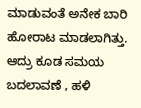ಮಾಡುವಂತೆ ಅನೇಕ ಬಾರಿ ಹೋರಾಟ ಮಾಡಲಾಗಿತ್ತು. ಆದ್ರು ಕೂಡ ಸಮಯ ಬದಲಾವಣೆ , ಹಳಿ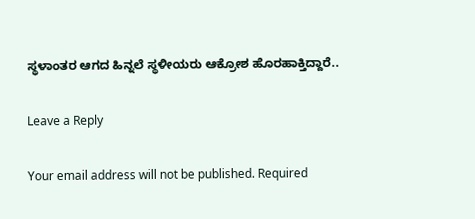ಸ್ಥಳಾಂತರ ಆಗದ ಹಿನ್ನಲೆ ಸ್ಥಳೀಯರು ಆಕ್ರೋಶ ಹೊರಹಾಕ್ತಿದ್ದಾರೆ..

Leave a Reply

Your email address will not be published. Required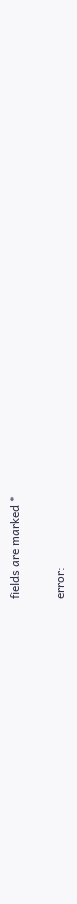fields are marked *

error: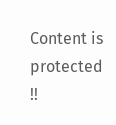Content is protected !!